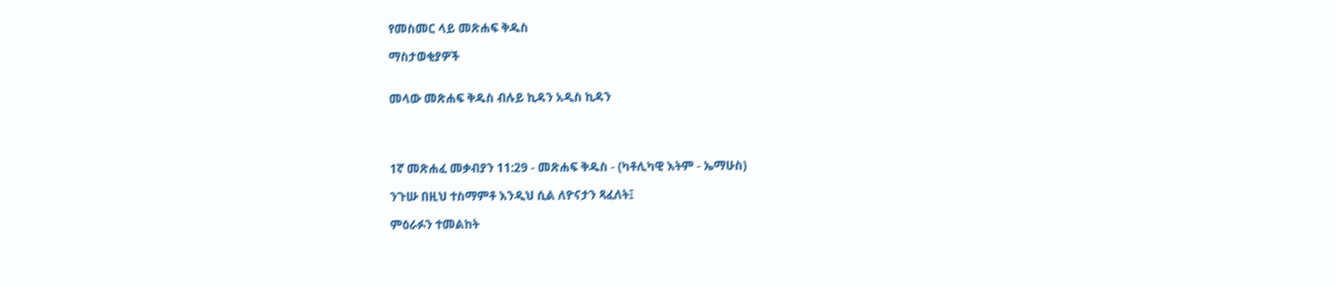የመስመር ላይ መጽሐፍ ቅዱስ

ማስታወቂያዎች


መላው መጽሐፍ ቅዱስ ብሉይ ኪዳን አዲስ ኪዳን




1ኛ መጽሐፈ መቃብያን 11:29 - መጽሐፍ ቅዱስ - (ካቶሊካዊ እትም - ኤማሁስ)

ንጉሡ በዚህ ተስማምቶ እንዲህ ሲል ለዮናታን ጻፈለት፤

ምዕራፉን ተመልከት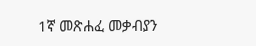1ኛ መጽሐፈ መቃብያን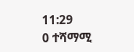11:29
0 ተሻማሚ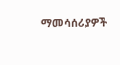ማመሳሰሪያዎች